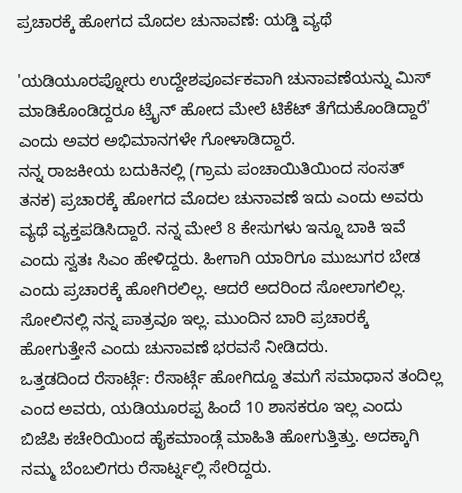ಪ್ರಚಾರಕ್ಕೆ ಹೋಗದ ಮೊದಲ ಚುನಾವಣೆ: ಯಡ್ಡಿ ವ್ಯಥೆ

'ಯಡಿಯೂರಪ್ನೋರು ಉದ್ದೇಶಪೂರ್ವಕವಾಗಿ ಚುನಾವಣೆಯನ್ನು ಮಿಸ್ ಮಾಡಿಕೊಂಡಿದ್ದರೂ ಟ್ರೈನ್ ಹೋದ ಮೇಲೆ ಟಿಕೆಟ್ ತೆಗೆದುಕೊಂಡಿದ್ದಾರೆ' ಎಂದು ಅವರ ಅಭಿಮಾನಗಳೇ ಗೋಳಾಡಿದ್ದಾರೆ.
ನನ್ನ ರಾಜಕೀಯ ಬದುಕಿನಲ್ಲಿ (ಗ್ರಾಮ ಪಂಚಾಯಿತಿಯಿಂದ ಸಂಸತ್ ತನಕ) ಪ್ರಚಾರಕ್ಕೆ ಹೋಗದ ಮೊದಲ ಚುನಾವಣೆ ಇದು ಎಂದು ಅವರು ವ್ಯಥೆ ವ್ಯಕ್ತಪಡಿಸಿದ್ದಾರೆ. ನನ್ನ ಮೇಲೆ 8 ಕೇಸುಗಳು ಇನ್ನೂ ಬಾಕಿ ಇವೆ ಎಂದು ಸ್ವತಃ ಸಿಎಂ ಹೇಳಿದ್ದರು. ಹೀಗಾಗಿ ಯಾರಿಗೂ ಮುಜುಗರ ಬೇಡ ಎಂದು ಪ್ರಚಾರಕ್ಕೆ ಹೋಗಿರಲಿಲ್ಲ. ಆದರೆ ಅದರಿಂದ ಸೋಲಾಗಲಿಲ್ಲ. ಸೋಲಿನಲ್ಲಿ ನನ್ನ ಪಾತ್ರವೂ ಇಲ್ಲ. ಮುಂದಿನ ಬಾರಿ ಪ್ರಚಾರಕ್ಕೆ ಹೋಗುತ್ತೇನೆ ಎಂದು ಚುನಾವಣೆ ಭರವಸೆ ನೀಡಿದರು.
ಒತ್ತಡದಿಂದ ರೆಸಾರ್ಟ್ಗೆ: ರೆಸಾರ್ಟ್ಗೆ ಹೋಗಿದ್ದೂ ತಮಗೆ ಸಮಾಧಾನ ತಂದಿಲ್ಲ ಎಂದ ಅವರು, ಯಡಿಯೂರಪ್ಪ ಹಿಂದೆ 10 ಶಾಸಕರೂ ಇಲ್ಲ ಎಂದು ಬಿಜೆಪಿ ಕಚೇರಿಯಿಂದ ಹೈಕಮಾಂಡ್ಗೆ ಮಾಹಿತಿ ಹೋಗುತ್ತಿತ್ತು. ಅದಕ್ಕಾಗಿ ನಮ್ಮ ಬೆಂಬಲಿಗರು ರೆಸಾರ್ಟ್ನಲ್ಲಿ ಸೇರಿದ್ದರು.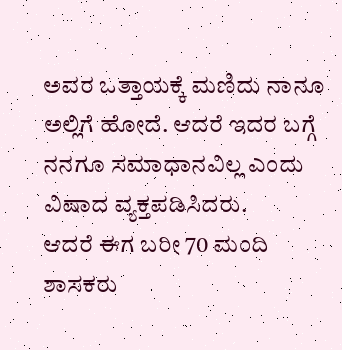ಅವರ ಒತ್ತಾಯಕ್ಕೆ ಮಣಿದು ನಾನೂ ಅಲ್ಲಿಗೆ ಹೋದೆ. ಆದರೆ ಇದರ ಬಗ್ಗೆ ನನಗೂ ಸಮಾಧಾನವಿಲ್ಲ ಎಂದು ವಿಷಾದ ವ್ಯಕ್ತಪಡಿಸಿದರು.
ಆದರೆ ಈಗ ಬರೀ 70 ಮಂದಿ ಶಾಸಕರು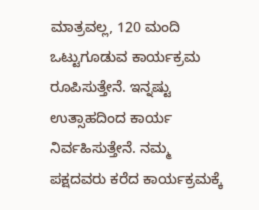ಮಾತ್ರವಲ್ಲ, 120 ಮಂದಿ ಒಟ್ಟುಗೂಡುವ ಕಾರ್ಯಕ್ರಮ ರೂಪಿಸುತ್ತೇನೆ. ಇನ್ನಷ್ಟು ಉತ್ಸಾಹದಿಂದ ಕಾರ್ಯ ನಿರ್ವಹಿಸುತ್ತೇನೆ. ನಮ್ಮ ಪಕ್ಷದವರು ಕರೆದ ಕಾರ್ಯಕ್ರಮಕ್ಕೆ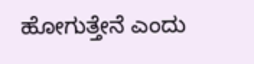ಹೋಗುತ್ತೇನೆ ಎಂದು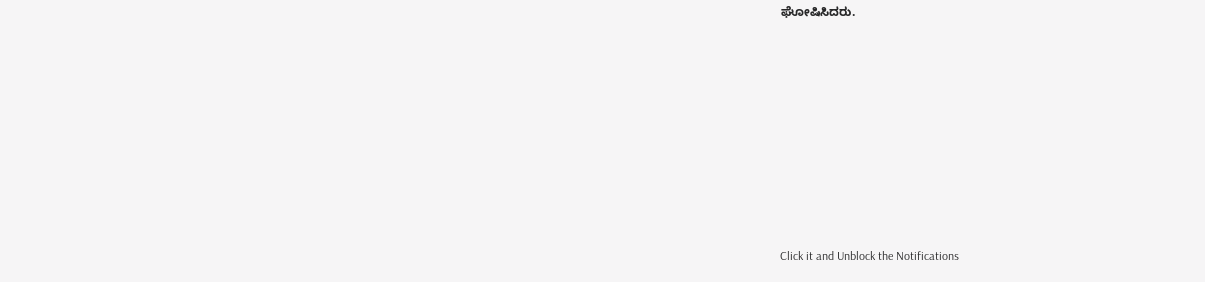ಘೋಷಿಸಿದರು.












Click it and Unblock the Notifications